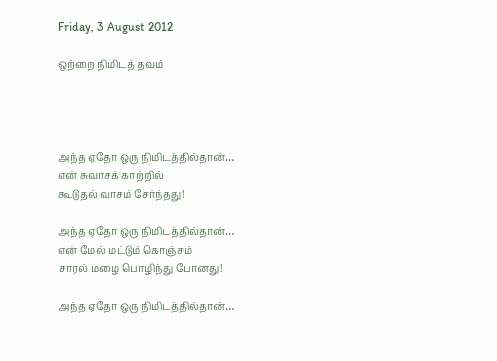Friday, 3 August 2012

ஒற்றை நிமிடத் தவம்




அந்த ஏதோ ஒரு நிமிடத்தில்தான்…
என் சுவாசக் காற்றில்
கூடுதல் வாசம் சேர்ந்தது!

அந்த ஏதோ ஒரு நிமிடத்தில்தான்…
என் மேல் மட்டும் கொஞ்சம்
சாரல் மழை பொழிந்து போனது!

அந்த ஏதோ ஒரு நிமிடத்தில்தான்…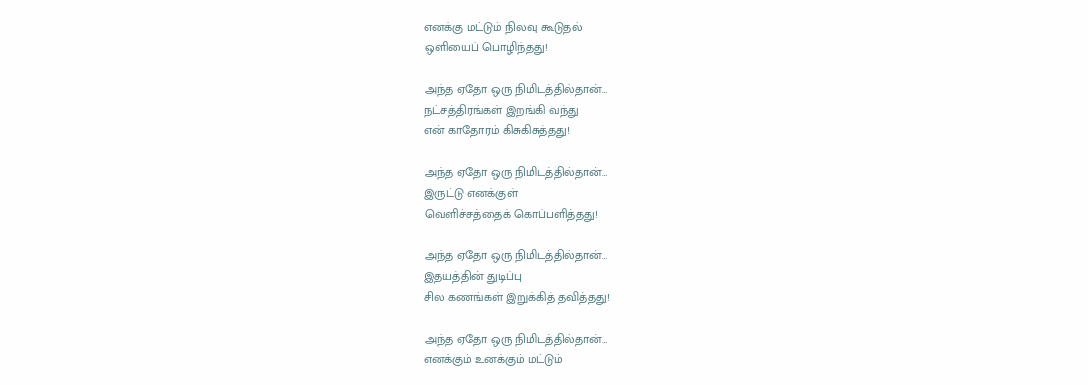எனக்கு மட்டும் நிலவு கூடுதல்
ஒளியைப் பொழிந்தது!

அந்த ஏதோ ஒரு நிமிடத்தில்தான்…
நட்சத்திரங்கள் இறங்கி வந்து
என் காதோரம் கிசுகிசுத்தது!

அந்த ஏதோ ஒரு நிமிடத்தில்தான்…
இருட்டு எனக்குள்
வெளிச்சத்தைக் கொப்பளித்தது!

அந்த ஏதோ ஒரு நிமிடத்தில்தான்…
இதயத்தின் துடிப்பு
சில கணங்கள் இறுக்கித் தவித்தது!

அந்த ஏதோ ஒரு நிமிடத்தில்தான்…
எனக்கும் உனக்கும் மட்டும்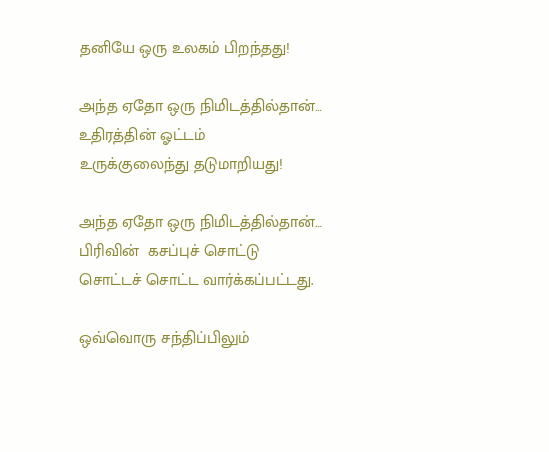தனியே ஒரு உலகம் பிறந்தது!

அந்த ஏதோ ஒரு நிமிடத்தில்தான்…
உதிரத்தின் ஓட்டம்
உருக்குலைந்து தடுமாறியது!

அந்த ஏதோ ஒரு நிமிடத்தில்தான்…
பிரிவின்  கசப்புச் சொட்டு
சொட்டச் சொட்ட வார்க்கப்பட்டது.

ஒவ்வொரு சந்திப்பிலும்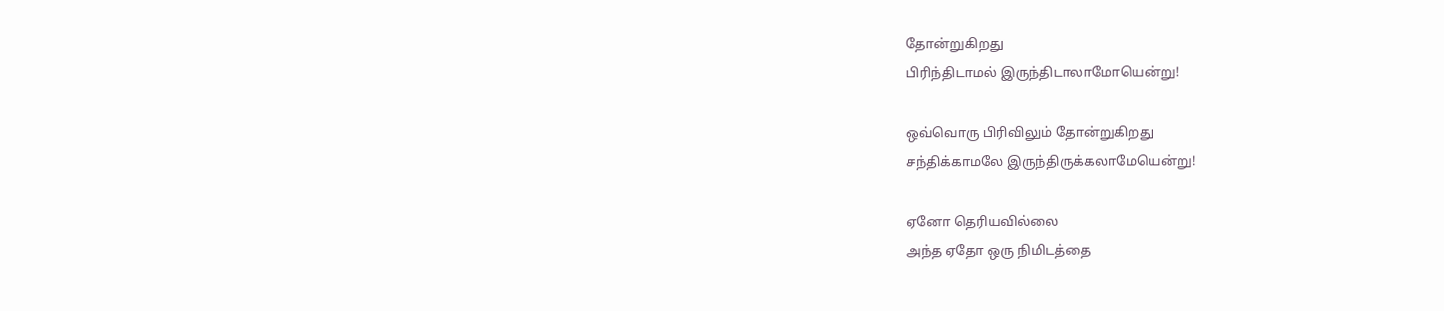தோன்றுகிறது
பிரிந்திடாமல் இருந்திடாலாமோயென்று!

ஒவ்வொரு பிரிவிலும் தோன்றுகிறது
சந்திக்காமலே இருந்திருக்கலாமேயென்று!

ஏனோ தெரியவில்லை
அந்த ஏதோ ஒரு நிமிடத்தை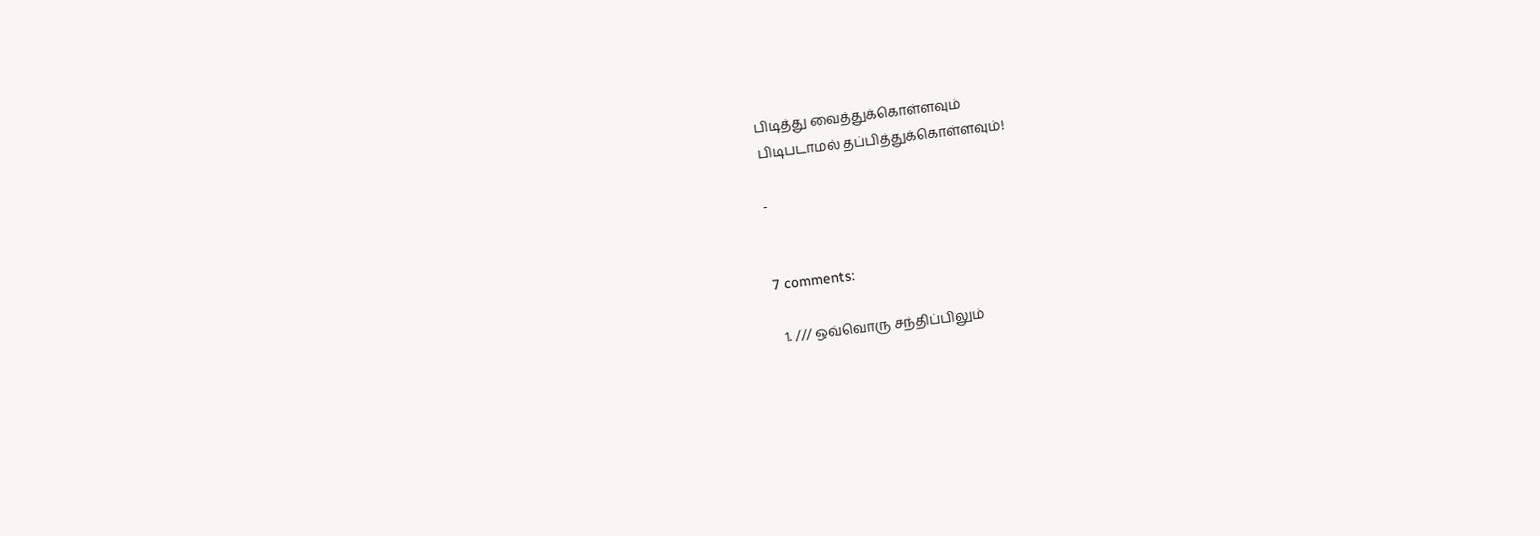பிடித்து வைத்துக்கொள்ளவும்
பிடிபடாமல் தப்பித்துக்கொள்ளவும்!

-


7 comments:

  1. /// ஒவ்வொரு சந்திப்பிலும்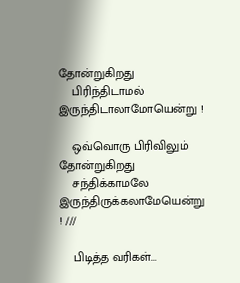தோன்றுகிறது
    பிரிந்திடாமல் இருந்திடாலாமோயென்று !

    ஒவ்வொரு பிரிவிலும் தோன்றுகிறது
    சந்திக்காமலே இருந்திருக்கலாமேயென்று ! ///

    பிடித்த வரிகள்...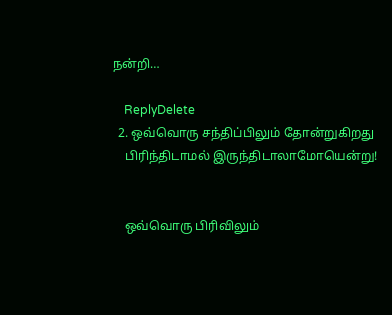நன்றி…

    ReplyDelete
  2. ஒவ்வொரு சந்திப்பிலும் தோன்றுகிறது
    பிரிந்திடாமல் இருந்திடாலாமோயென்று!


    ஒவ்வொரு பிரிவிலும்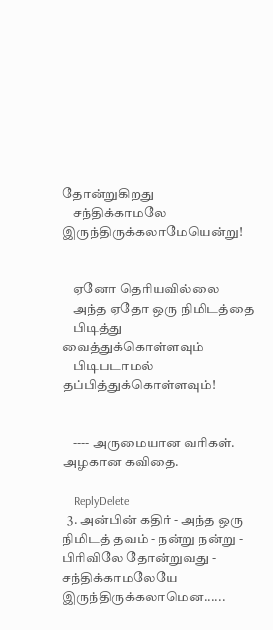தோன்றுகிறது
    சந்திக்காமலே இருந்திருக்கலாமேயென்று!


    ஏனோ தெரியவில்லை
    அந்த ஏதோ ஒரு நிமிடத்தை
    பிடித்து வைத்துக்கொள்ளவும்
    பிடிபடாமல் தப்பித்துக்கொள்ளவும்!


    ---- அருமையான வரிகள். அழகான கவிதை.

    ReplyDelete
  3. அன்பின் கதிர் - அந்த ஒரு நிமிடத் தவம் - நன்று நன்று - பிரிவிலே தோன்றுவது - சந்திக்காமலேயே இருந்திருக்கலாமென......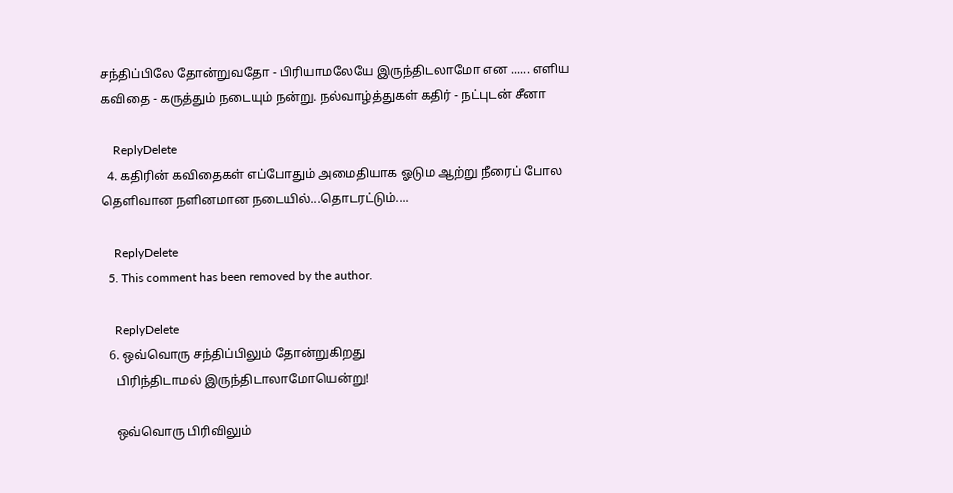சந்திப்பிலே தோன்றுவதோ - பிரியாமலேயே இருந்திடலாமோ என ...... எளிய கவிதை - கருத்தும் நடையும் நன்று. நல்வாழ்த்துகள் கதிர் - நட்புடன் சீனா

    ReplyDelete
  4. கதிரின் கவிதைகள் எப்போதும் அமைதியாக ஓடும ஆற்று நீரைப் போல தெளிவான நளினமான நடையில்...தொடரட்டும்....

    ReplyDelete
  5. This comment has been removed by the author.

    ReplyDelete
  6. ஒவ்வொரு சந்திப்பிலும் தோன்றுகிறது
    பிரிந்திடாமல் இருந்திடாலாமோயென்று!

    ஒவ்வொரு பிரிவிலும்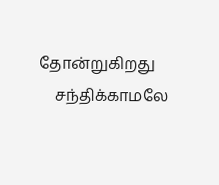தோன்றுகிறது
    சந்திக்காமலே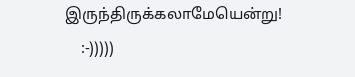இருந்திருக்கலாமேயென்று!
    :-)))))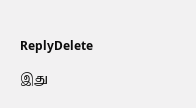ReplyDelete

இது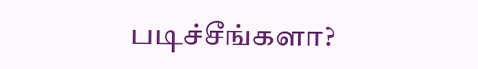படிச்சீங்களா?